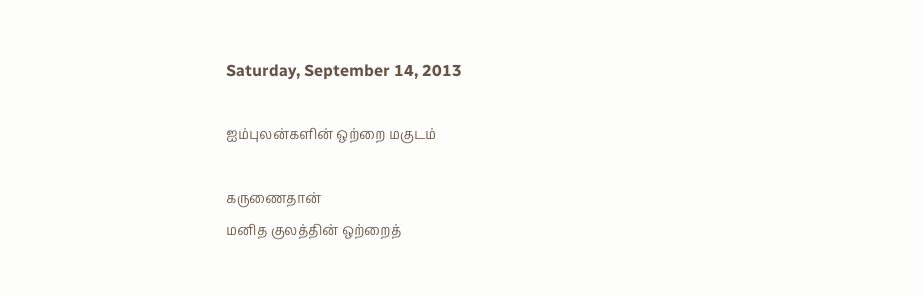Saturday, September 14, 2013

ஐம்புலன்களின் ஒற்றை மகுடம்

கருணைதான்
மனித குலத்தின் ஒற்றைத்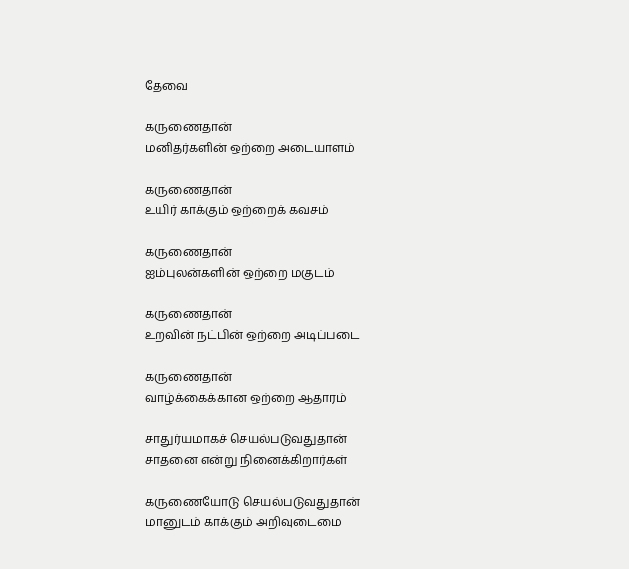தேவை

கருணைதான்
மனிதர்களின் ஒற்றை அடையாளம்

கருணைதான்
உயிர் காக்கும் ஒற்றைக் கவசம்

கருணைதான்
ஐம்புலன்களின் ஒற்றை மகுடம்

கருணைதான்
உறவின் நட்பின் ஒற்றை அடிப்படை

கருணைதான்
வாழ்க்கைக்கான ஒற்றை ஆதாரம்

சாதுர்யமாகச் செயல்படுவதுதான்
சாதனை என்று நினைக்கிறார்கள்

கருணையோடு செயல்படுவதுதான்
மானுடம் காக்கும் அறிவுடைமை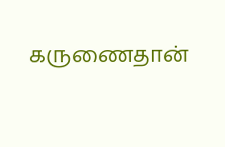கருணைதான்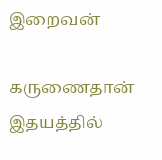இறைவன்

கருணைதான்
இதயத்தில்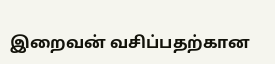இறைவன் வசிப்பதற்கான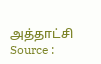அத்தாட்சி
Source :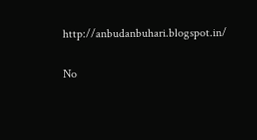http://anbudanbuhari.blogspot.in/

No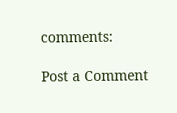comments:

Post a Comment